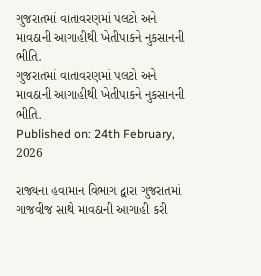ગુજરાતમાં વાતાવરણમાં પલટો અને માવઠાની આગાહીથી ખેતીપાકને નુકસાનની ભીતિ.
ગુજરાતમાં વાતાવરણમાં પલટો અને માવઠાની આગાહીથી ખેતીપાકને નુકસાનની ભીતિ.
Published on: 24th February, 2026

રાજ્યના હવામાન વિભાગ દ્વારા ગુજરાતમાં ગાજવીજ સાથે માવઠાની આગાહી કરી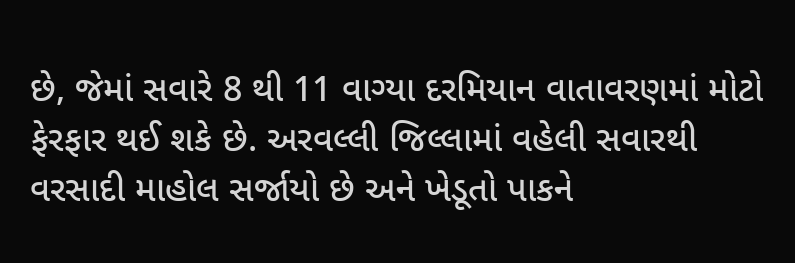છે, જેમાં સવારે 8 થી 11 વાગ્યા દરમિયાન વાતાવરણમાં મોટો ફેરફાર થઈ શકે છે. અરવલ્લી જિલ્લામાં વહેલી સવારથી વરસાદી માહોલ સર્જાયો છે અને ખેડૂતો પાકને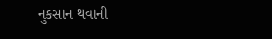નુકસાન થવાની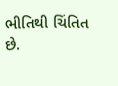ભીતિથી ચિંતિત છે.